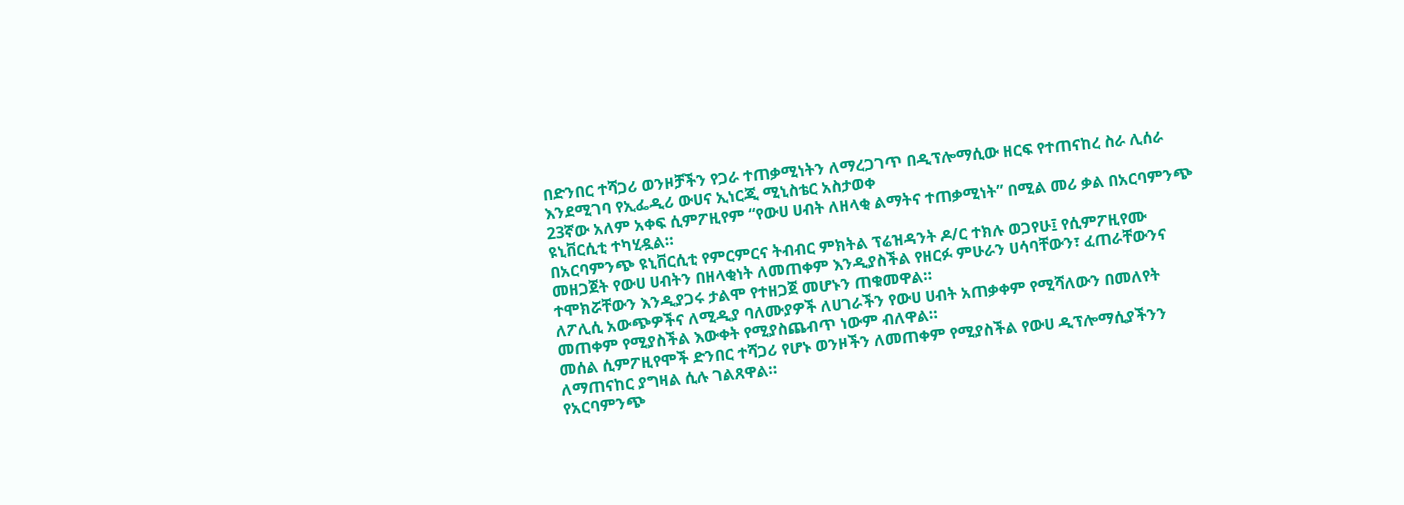በድንበር ተሻጋሪ ወንዞቻችን የጋራ ተጠቃሚነትን ለማረጋገጥ በዲፕሎማሲው ዘርፍ የተጠናከረ ስራ ሊሰራ እንደሚገባ የኢፌዲሪ ውሀና ኢነርጂ ሚኒስቴር አስታወቀ
23ኛው አለም አቀፍ ሲምፖዚየም “የውሀ ሀብት ለዘላቂ ልማትና ተጠቃሚነት” በሚል መሪ ቃል በአርባምንጭ ዩኒቨርሲቲ ተካሂዷል።
በአርባምንጭ ዩኒቨርሲቲ የምርምርና ትብብር ምክትል ፕሬዝዳንት ዶ/ር ተክሉ ወጋየሁ፤ የሲምፖዚየሙ መዘጋጀት የውሀ ሀብትን በዘላቂነት ለመጠቀም እንዲያስችል የዘርፉ ምሁራን ሀሳባቸውን፣ ፈጠራቸውንና ተሞክሯቸውን እንዲያጋሩ ታልሞ የተዘጋጀ መሆኑን ጠቁመዋል።
ለፖሊሲ አውጭዎችና ለሚዲያ ባለሙያዎች ለሀገራችን የውሀ ሀብት አጠቃቀም የሚሻለውን በመለየት መጠቀም የሚያስችል እውቀት የሚያስጨብጥ ነውም ብለዋል።
መሰል ሲምፖዚየሞች ድንበር ተሻጋሪ የሆኑ ወንዞችን ለመጠቀም የሚያስችል የውሀ ዲፕሎማሲያችንን ለማጠናከር ያግዛል ሲሉ ገልጸዋል።
የአርባምንጭ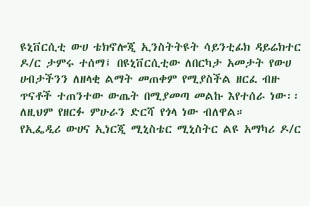ዩኒቨርሲቲ ውሀ ቴክኖሎጂ ኢንስትትዩት ሳይንቲፊክ ዳይሬክተር ዶ/ር ታምሩ ተሰማ፤ በዩኒቨርሲቲው ለበርካታ አመታት የውሀ ሀብታችንን ለዘላቂ ልማት መጠቀም የሚያስችል ዘርፈ ብዙ ጥናቶች ተጠንተው ውጤት በሚያመጣ መልኩ እየተሰራ ነው፡፡ ለዚህም የዘርፉ ምሁራን ድርሻ የጎላ ነው ብለዋል።
የኢፌዲሪ ውሀና ኢነርጂ ሚኒስቴር ሚኒስትር ልዩ አማካሪ ዶ/ር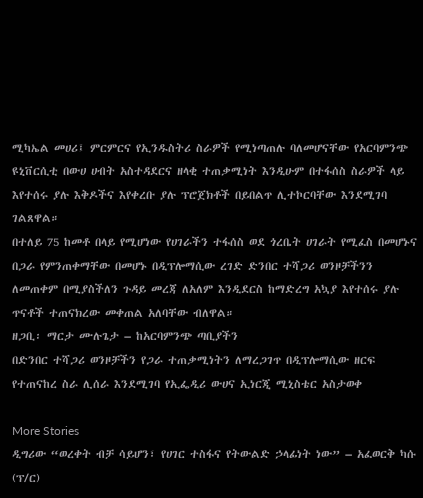ሚካኤል መሀሪ፤ ምርምርና የኢንዱስትሪ ስራዎች የሚነጣጠሉ ባለመሆናቸው የአርባምንጭ ዩኒቨርሲቲ በውሀ ሀብት አስተዳደርና ዘላቂ ተጠቃሚነት እንዲሁም በተፋሰስ ስራዎች ላይ እየተሰሩ ያሉ እቅዶችና እየቀረቡ ያሉ ፕሮጀክቶች በይበልጥ ሊተኮርባቸው እንደሚገባ ገልጸዋል።
በተለይ 75 ከመቶ በላይ የሚሆነው የሀገራችን ተፋሰስ ወደ ጎረቤት ሀገራት የሚፈስ በመሆኑና በጋራ የምንጠቀማቸው በመሆኑ በዲፕሎማሲው ረገድ ድንበር ተሻጋሪ ወንዞቻችንን ለመጠቀም በሚያስችለን ጉዳይ መረጃ ለአለም እንዲደርስ ከማድረግ አኳያ እየተሰሩ ያሉ ጥናቶች ተጠናክረው መቀጠል አለባቸው ብለዋል።
ዘጋቢ፡ ማርታ ሙሉጌታ – ከአርባምንጭ ጣቢያችን
በድንበር ተሻጋሪ ወንዞቻችን የጋራ ተጠቃሚነትን ለማረጋገጥ በዲፕሎማሲው ዘርፍ የተጠናከረ ስራ ሊሰራ እንደሚገባ የኢፌዲሪ ውሀና ኢነርጂ ሚኒስቴር አስታወቀ

More Stories
ዲግሪው “ወረቀት ብቻ ሳይሆን፣ የሀገር ተስፋና የትውልድ ኃላፊነት ነው” – አፈወርቅ ካሱ (ፕ/ር)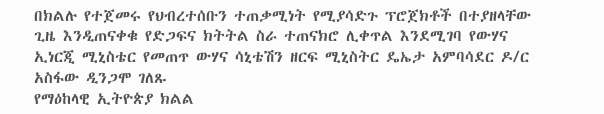በክልሉ የተጀመሩ የህብረተሰቡን ተጠቃሚነት የሚያሳድጉ ፕሮጀክቶች በተያዘላቸው ጊዜ እንዲጠናቀቁ የድጋፍና ክትትል ስራ ተጠናክሮ ሊቀጥል እንደሚገባ የውሃና ኢነርጂ ሚኒስቴር የመጠጥ ውሃና ሳኒቴሽን ዘርፍ ሚኒስትር ዴኤታ አምባሳደር ዶ/ር አስፋው ዲንጋሞ ገለጹ
የማዕከላዊ ኢትዮጵያ ክልል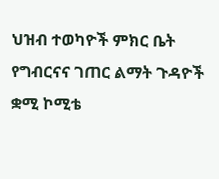ህዝብ ተወካዮች ምክር ቤት የግብርናና ገጠር ልማት ጉዳዮች ቋሚ ኮሚቴ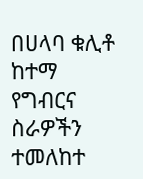በሀላባ ቁሊቶ ከተማ የግብርና ስራዎችን ተመለከተ